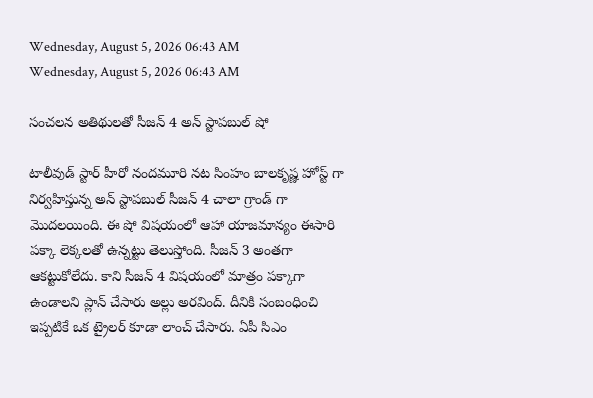Wednesday, August 5, 2026 06:43 AM
Wednesday, August 5, 2026 06:43 AM

సంచలన అతిథులతో సీజన్ 4 అన్ స్టాపబుల్ షో

టాలీవుడ్ స్టార్ హీరో నందమూరి నట సింహం బాలకృష్ణ హోస్ట్ గా నిర్వహిస్తున్న అన్ స్టాపబుల్ సీజన్ 4 చాలా గ్రాండ్ గా మొదలయింది. ఈ షో విషయంలో ఆహా యాజమాన్యం ఈసారి పక్కా లెక్కలతో ఉన్నట్టు తెలుస్తోంది. సీజన్ 3 అంతగా ఆకట్టుకోలేదు. కాని సీజన్ 4 విషయంలో మాత్రం పక్కాగా ఉండాలని ప్లాన్ చేసారు అల్లు అరవింద్. దీనికి సంబంధించి ఇప్పటికే ఒక ట్రైలర్ కూడా లాంచ్ చేసారు. ఏపీ సిఎం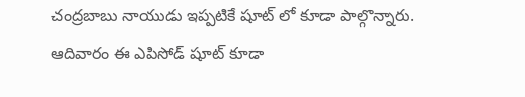చంద్రబాబు నాయుడు ఇప్పటికే షూట్ లో కూడా పాల్గొన్నారు. ఆదివారం ఈ ఎపిసోడ్ షూట్ కూడా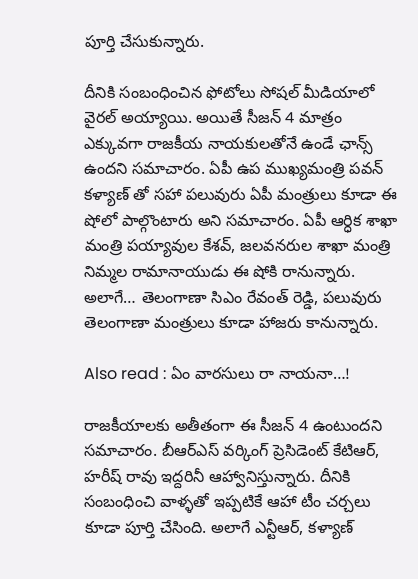పూర్తి చేసుకున్నారు.

దీనికి సంబంధించిన ఫోటోలు సోషల్ మీడియాలో వైరల్ అయ్యాయి. అయితే సీజన్ 4 మాత్రం ఎక్కువగా రాజకీయ నాయకులతోనే ఉండే ఛాన్స్ ఉందని సమాచారం. ఏపీ ఉప ముఖ్యమంత్రి పవన్ కళ్యాణ్ తో సహా పలువురు ఏపీ మంత్రులు కూడా ఈ షోలో పాల్గొంటారు అని సమాచారం. ఏపీ ఆర్ధిక శాఖా మంత్రి పయ్యావుల కేశవ్, జలవనరుల శాఖా మంత్రి నిమ్మల రామానాయుడు ఈ షోకి రానున్నారు. అలాగే… తెలంగాణా సిఎం రేవంత్ రెడ్డి, పలువురు తెలంగాణా మంత్రులు కూడా హాజరు కానున్నారు.

Also read : ఏం వారసులు రా నాయనా…!

రాజకీయాలకు అతీతంగా ఈ సీజన్ 4 ఉంటుందని సమాచారం. బీఆర్ఎస్ వర్కింగ్ ప్రెసిడెంట్ కేటిఆర్, హరీష్ రావు ఇద్దరినీ ఆహ్వానిస్తున్నారు. దీనికి సంబంధించి వాళ్ళతో ఇప్పటికే ఆహా టీం చర్చలు కూడా పూర్తి చేసింది. అలాగే ఎన్టీఆర్, కళ్యాణ్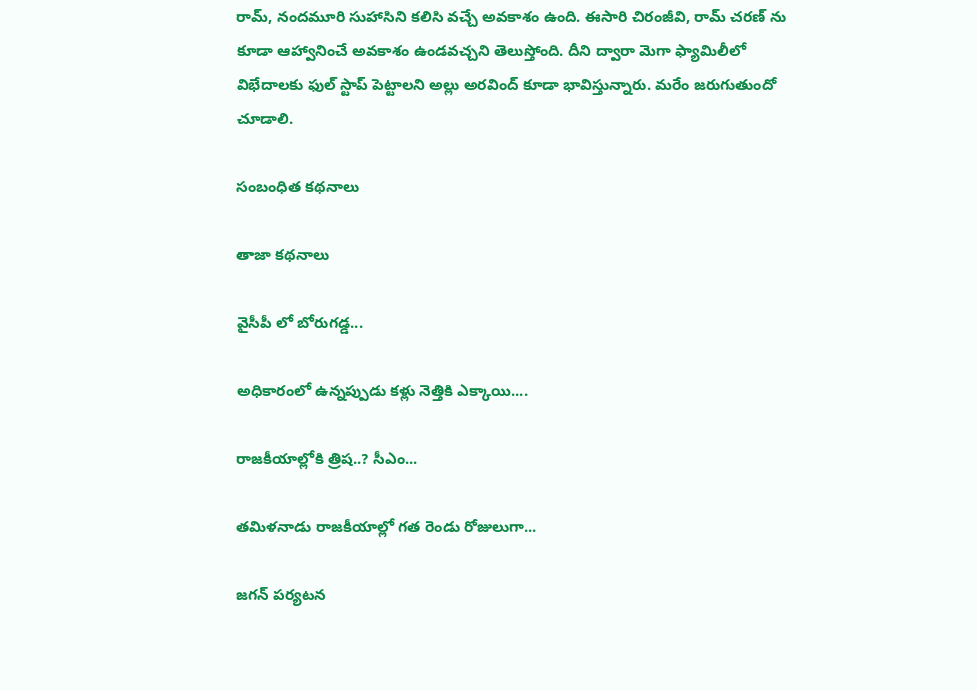రామ్, నందమూరి సుహాసిని కలిసి వచ్చే అవకాశం ఉంది. ఈసారి చిరంజీవి, రామ్ చరణ్ ను కూడా ఆహ్వానించే అవకాశం ఉండవచ్చని తెలుస్తోంది. దీని ద్వారా మెగా ఫ్యామిలీలో విభేదాలకు ఫుల్ స్టాప్ పెట్టాలని అల్లు అరవింద్ కూడా భావిస్తున్నారు. మరేం జరుగుతుందో చూడాలి.

సంబంధిత కథనాలు

తాజా కథనాలు

వైసీపీ లో బోరుగడ్డ...

అధికారంలో ఉన్నప్పుడు కళ్లు నెత్తికి ఎక్కాయి....

రాజకీయాల్లోకి త్రిష..? సీఎం...

తమిళనాడు రాజకీయాల్లో గత రెండు రోజులుగా...

జగన్ పర్యటన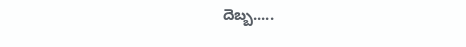దెబ్బ.....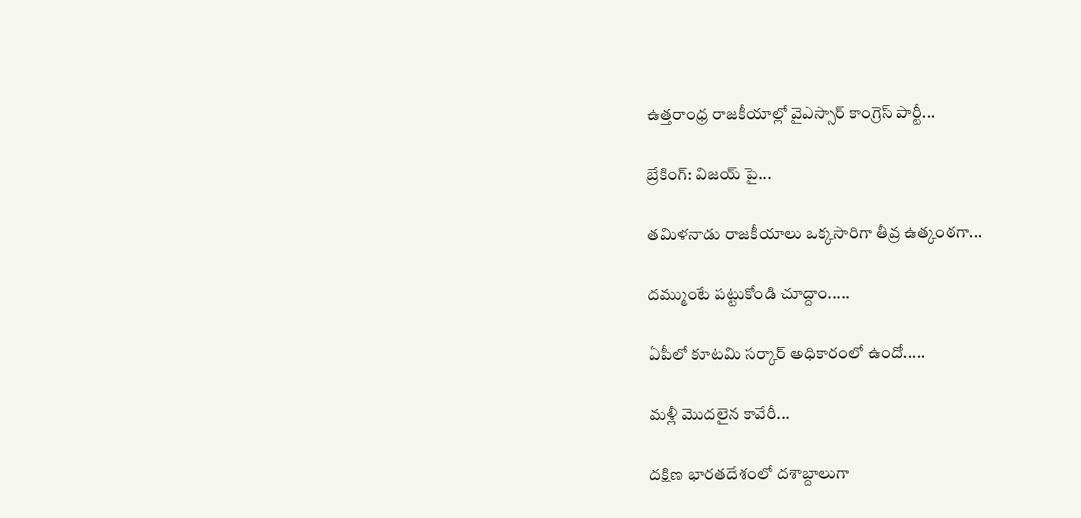ఉత్తరాంధ్ర రాజకీయాల్లో వైఎస్సార్ కాంగ్రెస్ పార్టీ...

బ్రేకింగ్: విజయ్ పై...

తమిళనాడు రాజకీయాలు ఒక్కసారిగా తీవ్ర ఉత్కంఠగా...

దమ్ముంటే పట్టుకోండి చూద్దాం.....

ఏపీలో కూటమి సర్కార్ అధికారంలో ఉందో.....

మళ్లీ మొదలైన కావేరీ...

దక్షిణ భారతదేశంలో దశాబ్దాలుగా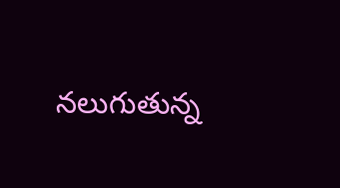నలుగుతున్న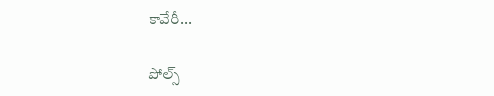కావేరీ...

పోల్స్